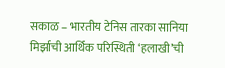सकाळ – भारतीय टेनिस तारका सानिया मिर्झाची आर्थिक परिस्थिती ‘हलाखी’ची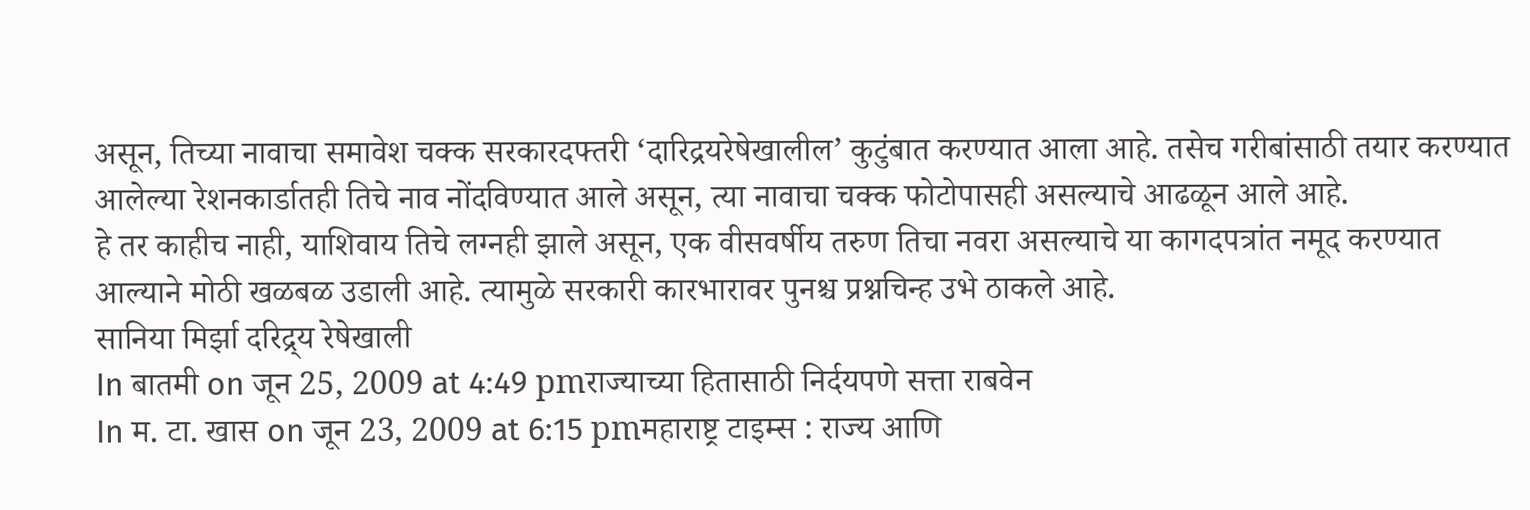असून, तिच्या नावाचा समावेश चक्क सरकारदफ्तरी ‘दारिद्रयरेषेखालील’ कुटुंबात करण्यात आला आहे. तसेच गरीबांसाठी तयार करण्यात आलेल्या रेशनकार्डातही तिचे नाव नोंदविण्यात आले असून, त्या नावाचा चक्क फोटोपासही असल्याचे आढळून आले आहे.
हे तर काहीच नाही, याशिवाय तिचे लग्नही झाले असून, एक वीसवर्षीय तरुण तिचा नवरा असल्याचे या कागदपत्रांत नमूद करण्यात आल्याने मोठी खळबळ उडाली आहे. त्यामुळे सरकारी कारभारावर पुनश्च प्रश्नचिन्ह उभे ठाकले आहे.
सानिया मिर्झा दरिद्र्य रेषेखाली
In बातमी on जून 25, 2009 at 4:49 pmराज्याच्या हितासाठी निर्दयपणे सत्ता राबवेन
In म. टा. खास on जून 23, 2009 at 6:15 pmमहाराष्ट्र टाइम्स : राज्य आणि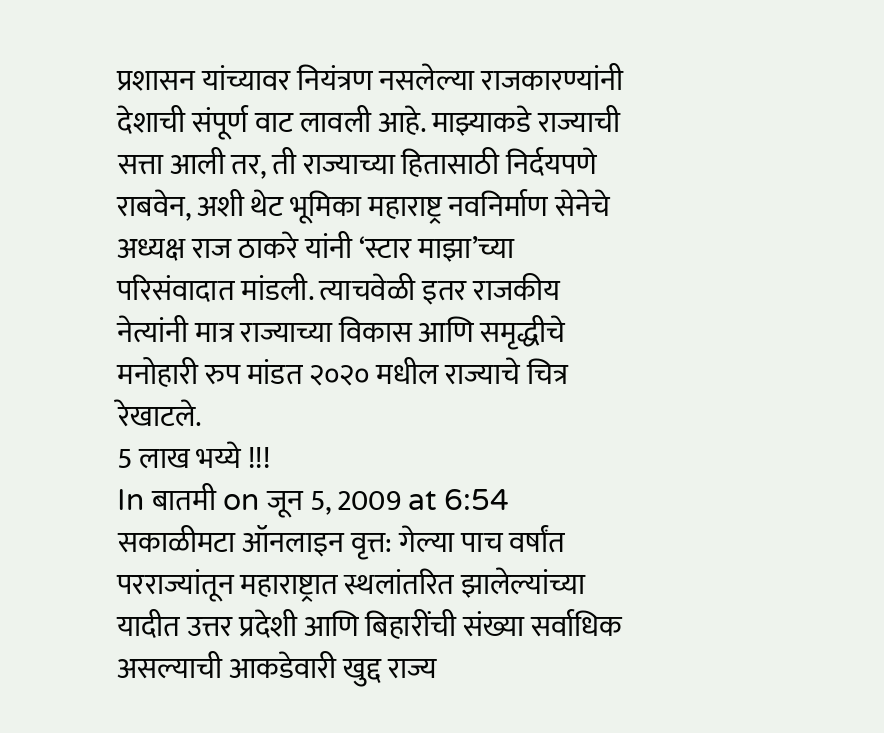प्रशासन यांच्यावर नियंत्रण नसलेल्या राजकारण्यांनी देशाची संपूर्ण वाट लावली आहे. माझ्याकडे राज्याची सत्ता आली तर, ती राज्याच्या हितासाठी निर्दयपणे राबवेन, अशी थेट भूमिका महाराष्ट्र नवनिर्माण सेनेचे अध्यक्ष राज ठाकरे यांनी ‘स्टार माझा’च्या परिसंवादात मांडली. त्याचवेळी इतर राजकीय नेत्यांनी मात्र राज्याच्या विकास आणि समृद्धीचे मनोहारी रुप मांडत २०२० मधील राज्याचे चित्र रेखाटले.
5 लाख भय्ये !!!
In बातमी on जून 5, 2009 at 6:54 सकाळीमटा ऑनलाइन वृत्त: गेल्या पाच वर्षांत परराज्यांतून महाराष्ट्रात स्थलांतरित झालेल्यांच्या यादीत उत्तर प्रदेशी आणि बिहारींची संख्या सर्वाधिक असल्याची आकडेवारी खुद्द राज्य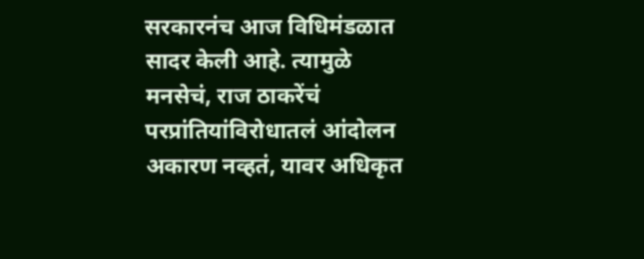सरकारनंच आज विधिमंडळात सादर केली आहे. त्यामुळे मनसेचं, राज ठाकरेंचं परप्रांतियांविरोधातलं आंदोलन अकारण नव्हतं, यावर अधिकृत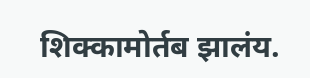शिक्कामोर्तब झालंय.